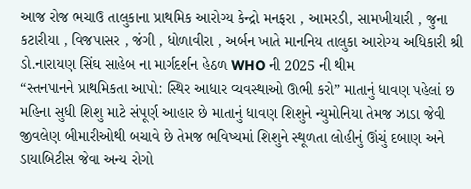આજ રોજ ભચાઉ તાલુકાના પ્રાથમિક આરોગ્ય કેન્દ્રો મનફરા , આમરડી, સામખીયારી , જુના કટારીયા , વિજપાસર , જંગી , ધોળાવીરા , અર્બન ખાતે માનનિય તાલુકા આરોગ્ય અધિકારી શ્રી ડો.નારાયણ સિંઘ સાહેબ ના માર્ગદર્શન હેઠળ WHO ની 2025 ની થીમ
“સ્તનપાનને પ્રાથમિકતા આપો: સ્થિર આધાર વ્યવસ્થાઓ ઊભી કરો” માતાનું ધાવણ પહેલાં છ મહિના સુધી શિશુ માટે સંપૂર્ણ આહાર છે માતાનું ધાવણ શિશુને ન્યુમોનિયા તેમજ ઝાડા જેવી જીવલેણ બીમારીઓથી બચાવે છે તેમજ ભવિષ્યમાં શિશુને સ્થૂળતા લોહીનું ઊંચું દબાણ અને ડાયાબિટીસ જેવા અન્ય રોગો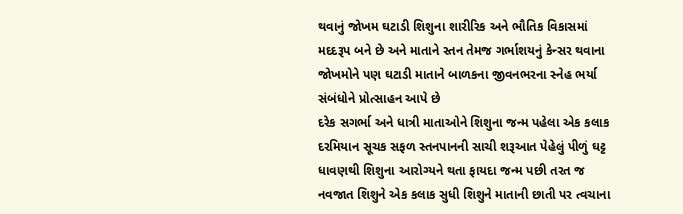થવાનું જોખમ ઘટાડી શિશુના શારીરિક અને ભૌતિક વિકાસમાં મદદરૂપ બને છે અને માતાને સ્તન તેમજ ગર્ભાશયનું કેન્સર થવાના જોખમોને પણ ઘટાડી માતાને બાળકના જીવનભરના સ્નેહ ભર્યા સંબંધોને પ્રોત્સાહન આપે છે
દરેક સગર્ભા અને ધાત્રી માતાઓને શિશુના જન્મ પહેલા એક કલાક દરમિયાન સૂચક સફળ સ્તનપાનની સાચી શરૂઆત પેહેલું પીળું ઘટ્ટ ધાવણથી શિશુના આરોગ્યને થતા ફાયદા જન્મ પછી તરત જ નવજાત શિશુને એક કલાક સુધી શિશુને માતાની છાતી પર ત્વચાના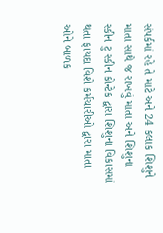સંપર્કમાં રહે તે માટે અને 24 કલાક શિશુને માતા સાથે જ રાખવું માતા અને શિશુના સ્કીન ટુ સ્કીન કોન્ટેક દ્વારા શિશુના વિકાસમાં થતા ફાયદા વિશે કર્મચારીઓ દ્વારા માતા ઓને બાળક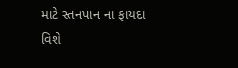માટે સ્તનપાન ના ફાયદા વિશે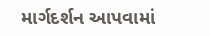માર્ગદર્શન આપવામાં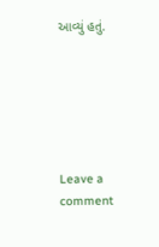આવ્યું હતું.






Leave a comment